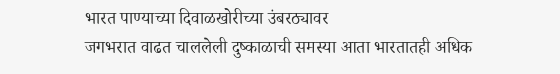भारत पाण्याच्या दिवाळखोरीच्या उंबरठ्यावर
जगभरात वाढत चाललेली दुष्काळाची समस्या आता भारतातही अधिक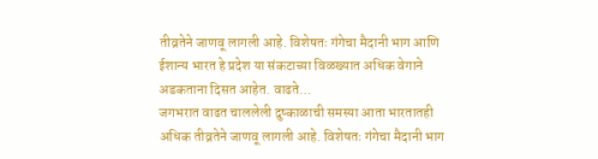तीव्रतेने जाणवू लागली आहे. विशेषतः गंगेचा मैदानी भाग आणि ईशान्य भारत हे प्रदेश या संकटाच्या विळख्यात अधिक वेगाने अडकताना दिसत आहेत. वाढते…
जगभरात वाढत चाललेली दुष्काळाची समस्या आता भारतातही अधिक तीव्रतेने जाणवू लागली आहे. विशेषतः गंगेचा मैदानी भाग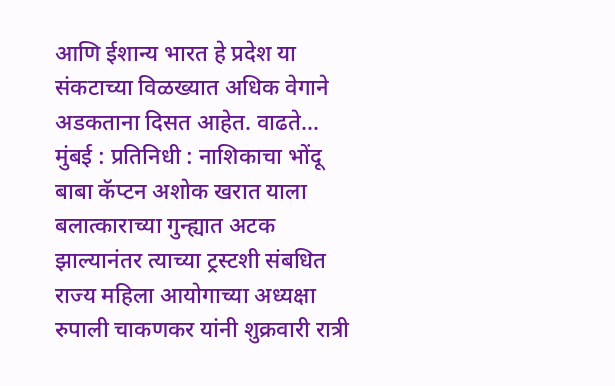आणि ईशान्य भारत हे प्रदेश या संकटाच्या विळख्यात अधिक वेगाने अडकताना दिसत आहेत. वाढते…
मुंबई : प्रतिनिधी : नाशिकाचा भोंदू बाबा कॅप्टन अशोक खरात याला बलात्काराच्या गुन्ह्यात अटक झाल्यानंतर त्याच्या ट्रस्टशी संबधित राज्य महिला आयोगाच्या अध्यक्षा रुपाली चाकणकर यांनी शुक्रवारी रात्री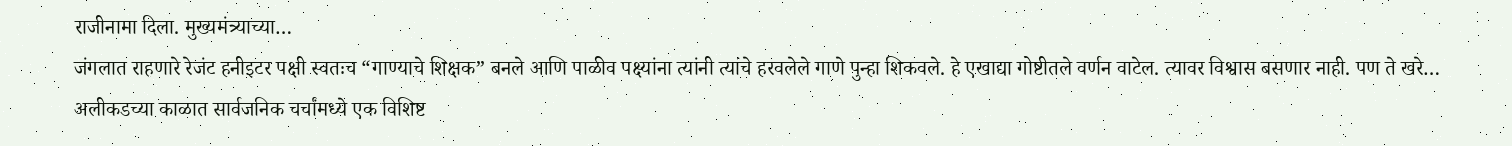राजीनामा दिला. मुख्यमंत्र्याच्या…
जंगलात राहणारे रेजंट हनीइटर पक्षी स्वतःच “गाण्याचे शिक्षक” बनले आणि पाळीव पक्ष्यांना त्यांनी त्यांचे हरवलेले गाणे पुन्हा शिकवले. हे एखाद्या गोष्टीतले वर्णन वाटेल. त्यावर विश्वास बसणार नाही. पण ते खरे…
अलीकडच्या काळात सार्वजनिक चर्चांमध्ये एक विशिष्ट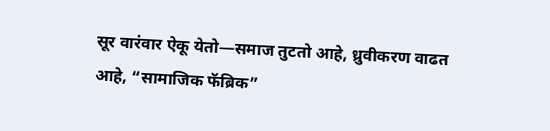सूर वारंवार ऐकू येतो—समाज तुटतो आहे, ध्रुवीकरण वाढत आहे, “सामाजिक फॅब्रिक”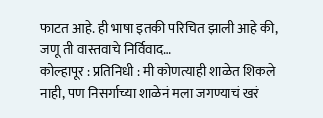फाटत आहे. ही भाषा इतकी परिचित झाली आहे की, जणू ती वास्तवाचे निर्विवाद…
कोल्हापूर : प्रतिनिधी : मी कोणत्याही शाळेत शिकले नाही, पण निसर्गाच्या शाळेनं मला जगण्याचं खरं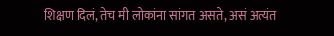शिक्षण दिलं, तेच मी लोकांना सांगत असते, असं अत्यंत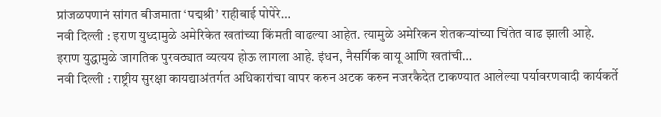प्रांजळपणानं सांगत बीजमाता ‘पद्मश्री’ राहीबाई पोपेरे…
नवी दिल्ली : इराण युध्दामुळे अमेरिकेत खतांच्या किंमती वाढल्या आहेत. त्यामुळे अमेरिकन शेतकऱ्यांच्या चिंतेत वाढ झाली आहे. इराण युद्धामुळे जागतिक पुरवठ्यात व्यत्यय होऊ लागला आहे. इंधन, नैसर्गिक वायू आणि खतांची…
नवी दिल्ली : राष्ट्रीय सुरक्षा कायद्याअंतर्गत अधिकारांचा वापर करुन अटक करुन नजरकैदेत टाकण्यात आलेल्या पर्यावरणवादी कार्यकर्ते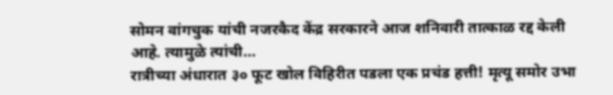सोमन वांगचुक यांची नजरकैद केंद्र सरकारने आज शनिवारी तात्काळ रद्द केली आहे. त्यामुळे त्यांची…
रात्रीच्या अंधारात ३० फूट खोल विहिरीत पडला एक प्रचंड हत्ती! मृत्यू समोर उभा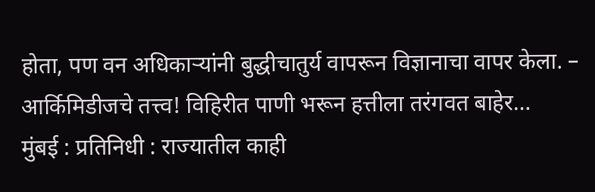होता, पण वन अधिकाऱ्यांनी बुद्धीचातुर्य वापरून विज्ञानाचा वापर केला. – आर्किमिडीजचे तत्त्व! विहिरीत पाणी भरून हत्तीला तरंगवत बाहेर…
मुंबई : प्रतिनिधी : राज्यातील काही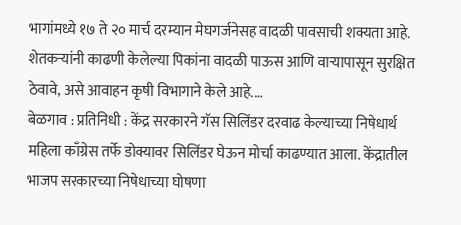भागांमध्ये १७ ते २० मार्च दरम्यान मेघगर्जनेसह वादळी पावसाची शक्यता आहे. शेतकऱ्यांनी काढणी केलेल्या पिकांना वादळी पाऊस आणि वाऱ्यापासून सुरक्षित ठेवावे, असे आवाहन कृषी विभागाने केले आहे.…
बेळगाव : प्रतिनिधी : केंद्र सरकारने गॅस सिलिंडर दरवाढ केल्याच्या निषेधार्थ महिला काँग्रेस तर्फे डोक्यावर सिलिंडर घेऊन मोर्चा काढण्यात आला. केंद्रातील भाजप सरकारच्या निषेधाच्या घोषणा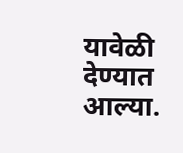यावेळी देण्यात आल्या.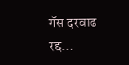गॅस दरवाढ रद्द…